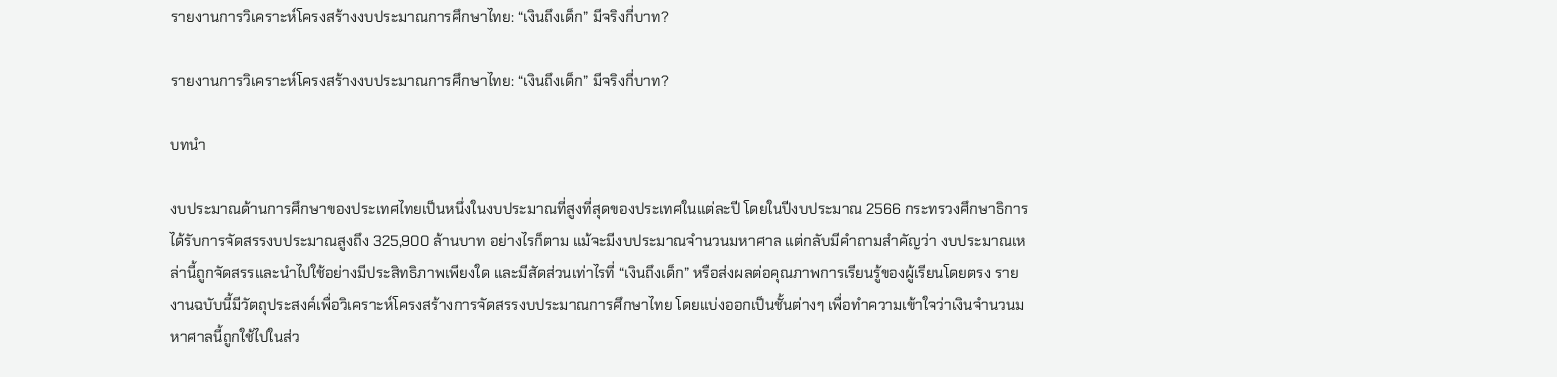รายงานการวิเคราะห์โครงสร้างงบประมาณการศึกษาไทย: “เงินถึงเด็ก” มีจริงกี่บาท?

รายงานการวิเคราะห์โครงสร้างงบประมาณการศึกษาไทย: “เงินถึงเด็ก” มีจริงกี่บาท?

บทนำ

งบประมาณด้านการศึกษาของประเทศไทยเป็นหนึ่งในงบประมาณที่สูงที่สุดของประเทศในแต่ละปี โดยในปีงบประมาณ 2566 กระทรวงศึกษาธิการได้รับการจัดสรรงบประมาณสูงถึง 325,900 ล้านบาท อย่างไรก็ตาม แม้จะมีงบประมาณจำนวนมหาศาล แต่กลับมีคำถามสำคัญว่า งบประมาณเหล่านี้ถูกจัดสรรและนำไปใช้อย่างมีประสิทธิภาพเพียงใด และมีสัดส่วนเท่าไรที่ “เงินถึงเด็ก” หรือส่งผลต่อคุณภาพการเรียนรู้ของผู้เรียนโดยตรง รายงานฉบับนี้มีวัตถุประสงค์เพื่อวิเคราะห์โครงสร้างการจัดสรรงบประมาณการศึกษาไทย โดยแบ่งออกเป็นชั้นต่างๆ เพื่อทำความเข้าใจว่าเงินจำนวนมหาศาลนี้ถูกใช้ไปในส่ว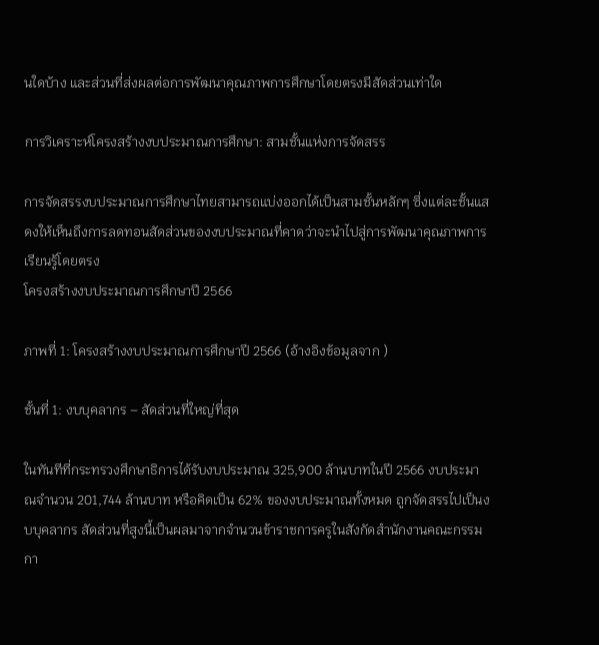นใดบ้าง และส่วนที่ส่งผลต่อการพัฒนาคุณภาพการศึกษาโดยตรงมีสัดส่วนเท่าใด

การวิเคราะห์โครงสร้างงบประมาณการศึกษา: สามชั้นแห่งการจัดสรร

การจัดสรรงบประมาณการศึกษาไทยสามารถแบ่งออกได้เป็นสามชั้นหลักๆ ซึ่งแต่ละชั้นแสดงให้เห็นถึงการลดทอนสัดส่วนของงบประมาณที่คาดว่าจะนำไปสู่การพัฒนาคุณภาพการเรียนรู้โดยตรง
โครงสร้างงบประมาณการศึกษาปี 2566

ภาพที่ 1: โครงสร้างงบประมาณการศึกษาปี 2566 (อ้างอิงข้อมูลจาก )

ชั้นที่ 1: งบบุคลากร – สัดส่วนที่ใหญ่ที่สุด

ในทันทีที่กระทรวงศึกษาธิการได้รับงบประมาณ 325,900 ล้านบาทในปี 2566 งบประมาณจำนวน 201,744 ล้านบาท หรือคิดเป็น 62% ของงบประมาณทั้งหมด ถูกจัดสรรไปเป็นงบบุคลากร สัดส่วนที่สูงนี้เป็นผลมาจากจำนวนข้าราชการครูในสังกัดสำนักงานคณะกรรมกา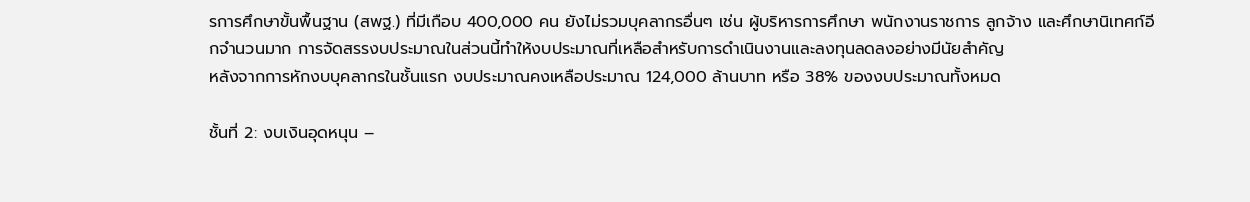รการศึกษาขั้นพื้นฐาน (สพฐ.) ที่มีเกือบ 400,000 คน ยังไม่รวมบุคลากรอื่นๆ เช่น ผู้บริหารการศึกษา พนักงานราชการ ลูกจ้าง และศึกษานิเทศก์อีกจำนวนมาก การจัดสรรงบประมาณในส่วนนี้ทำให้งบประมาณที่เหลือสำหรับการดำเนินงานและลงทุนลดลงอย่างมีนัยสำคัญ
หลังจากการหักงบบุคลากรในชั้นแรก งบประมาณคงเหลือประมาณ 124,000 ล้านบาท หรือ 38% ของงบประมาณทั้งหมด

ชั้นที่ 2: งบเงินอุดหนุน –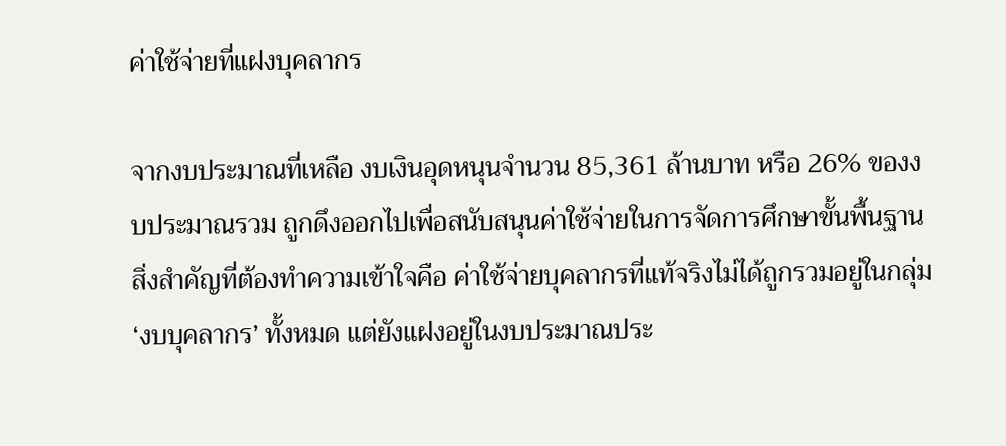ค่าใช้จ่ายที่แฝงบุคลากร

จากงบประมาณที่เหลือ งบเงินอุดหนุนจำนวน 85,361 ล้านบาท หรือ 26% ของงบประมาณรวม ถูกดึงออกไปเพื่อสนับสนุนค่าใช้จ่ายในการจัดการศึกษาขั้นพื้นฐาน สิ่งสำคัญที่ต้องทำความเข้าใจคือ ค่าใช้จ่ายบุคลากรที่แท้จริงไม่ได้ถูกรวมอยู่ในกลุ่ม ‘งบบุคลากร’ ทั้งหมด แต่ยังแฝงอยู่ในงบประมาณประ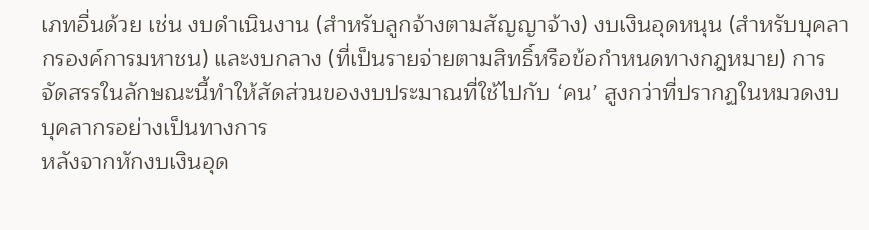เภทอื่นด้วย เช่น งบดำเนินงาน (สำหรับลูกจ้างตามสัญญาจ้าง) งบเงินอุดหนุน (สำหรับบุคลากรองค์การมหาชน) และงบกลาง (ที่เป็นรายจ่ายตามสิทธิ์หรือข้อกำหนดทางกฎหมาย) การจัดสรรในลักษณะนี้ทำให้สัดส่วนของงบประมาณที่ใช้ไปกับ ‘คน’ สูงกว่าที่ปรากฏในหมวดงบบุคลากรอย่างเป็นทางการ
หลังจากหักงบเงินอุด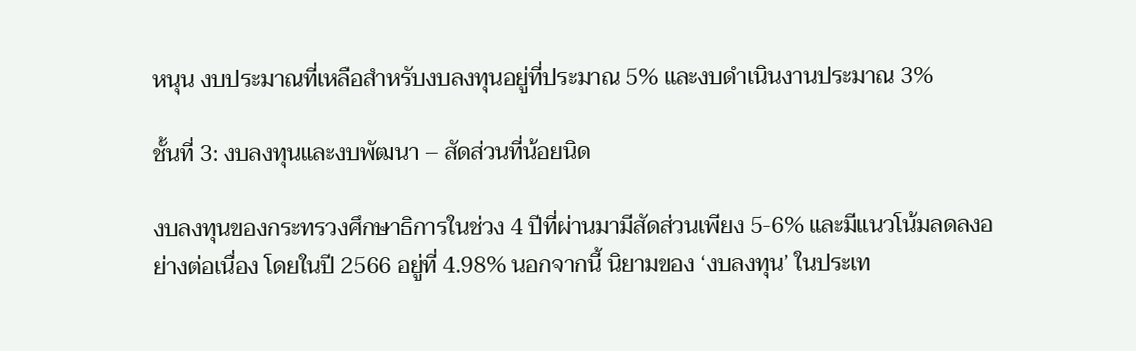หนุน งบประมาณที่เหลือสำหรับงบลงทุนอยู่ที่ประมาณ 5% และงบดำเนินงานประมาณ 3%

ชั้นที่ 3: งบลงทุนและงบพัฒนา – สัดส่วนที่น้อยนิด

งบลงทุนของกระทรวงศึกษาธิการในช่วง 4 ปีที่ผ่านมามีสัดส่วนเพียง 5-6% และมีแนวโน้มลดลงอย่างต่อเนื่อง โดยในปี 2566 อยู่ที่ 4.98% นอกจากนี้ นิยามของ ‘งบลงทุน’ ในประเท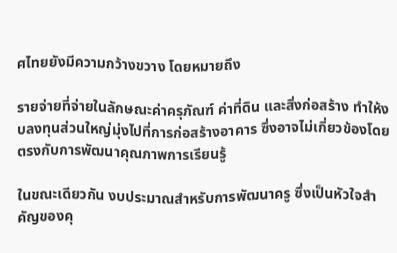ศไทยยังมีความกว้างขวาง โดยหมายถึง

รายจ่ายที่จ่ายในลักษณะค่าครุภัณฑ์ ค่าที่ดิน และสิ่งก่อสร้าง ทำให้งบลงทุนส่วนใหญ่มุ่งไปที่การก่อสร้างอาคาร ซึ่งอาจไม่เกี่ยวข้องโดยตรงกับการพัฒนาคุณภาพการเรียนรู้

ในขณะเดียวกัน งบประมาณสำหรับการพัฒนาครู ซึ่งเป็นหัวใจสำคัญของคุ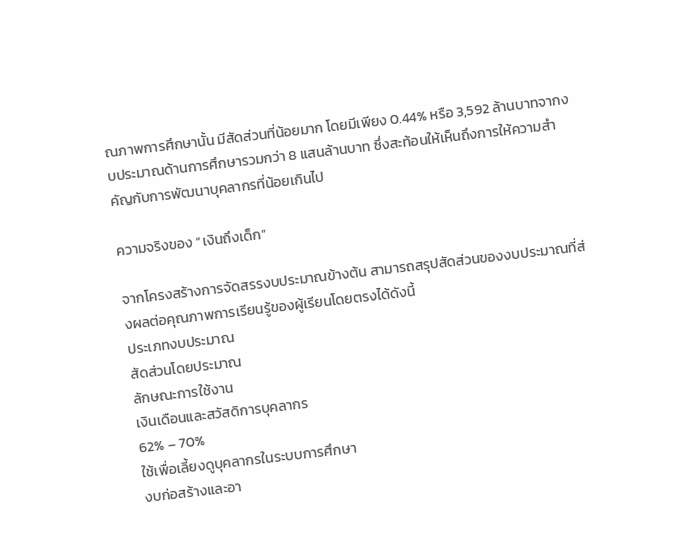ณภาพการศึกษานั้น มีสัดส่วนที่น้อยมาก โดยมีเพียง 0.44% หรือ 3,592 ล้านบาทจากงบประมาณด้านการศึกษารวมกว่า 8 แสนล้านบาท ซึ่งสะท้อนให้เห็นถึงการให้ความสำคัญกับการพัฒนาบุคลากรที่น้อยเกินไป

ความจริงของ “เงินถึงเด็ก”

จากโครงสร้างการจัดสรรงบประมาณข้างต้น สามารถสรุปสัดส่วนของงบประมาณที่ส่งผลต่อคุณภาพการเรียนรู้ของผู้เรียนโดยตรงได้ดังนี้
ประเภทงบประมาณ
สัดส่วนโดยประมาณ
ลักษณะการใช้งาน
เงินเดือนและสวัสดิการบุคลากร
62% – 70%
ใช้เพื่อเลี้ยงดูบุคลากรในระบบการศึกษา
งบก่อสร้างและอา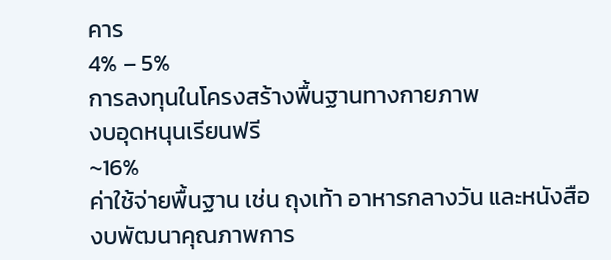คาร
4% – 5%
การลงทุนในโครงสร้างพื้นฐานทางกายภาพ
งบอุดหนุนเรียนฟรี
~16%
ค่าใช้จ่ายพื้นฐาน เช่น ถุงเท้า อาหารกลางวัน และหนังสือ
งบพัฒนาคุณภาพการ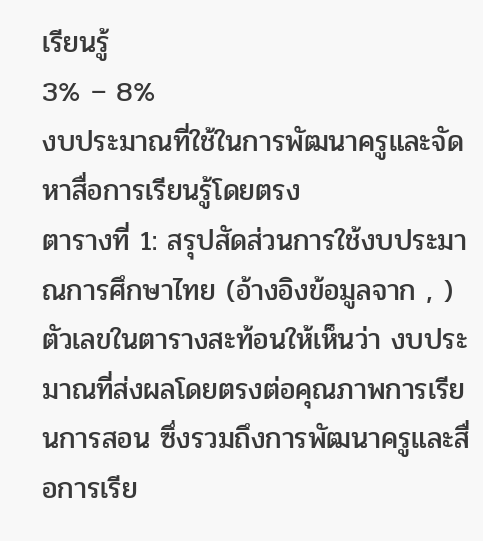เรียนรู้
3% – 8%
งบประมาณที่ใช้ในการพัฒนาครูและจัดหาสื่อการเรียนรู้โดยตรง
ตารางที่ 1: สรุปสัดส่วนการใช้งบประมาณการศึกษาไทย (อ้างอิงข้อมูลจาก , )
ตัวเลขในตารางสะท้อนให้เห็นว่า งบประมาณที่ส่งผลโดยตรงต่อคุณภาพการเรียนการสอน ซึ่งรวมถึงการพัฒนาครูและสื่อการเรีย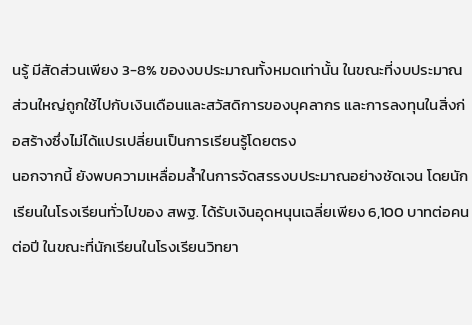นรู้ มีสัดส่วนเพียง 3-8% ของงบประมาณทั้งหมดเท่านั้น ในขณะที่งบประมาณส่วนใหญ่ถูกใช้ไปกับเงินเดือนและสวัสดิการของบุคลากร และการลงทุนในสิ่งก่อสร้างซึ่งไม่ได้แปรเปลี่ยนเป็นการเรียนรู้โดยตรง
นอกจากนี้ ยังพบความเหลื่อมล้ำในการจัดสรรงบประมาณอย่างชัดเจน โดยนักเรียนในโรงเรียนทั่วไปของ สพฐ. ได้รับเงินอุดหนุนเฉลี่ยเพียง 6,100 บาทต่อคนต่อปี ในขณะที่นักเรียนในโรงเรียนวิทยา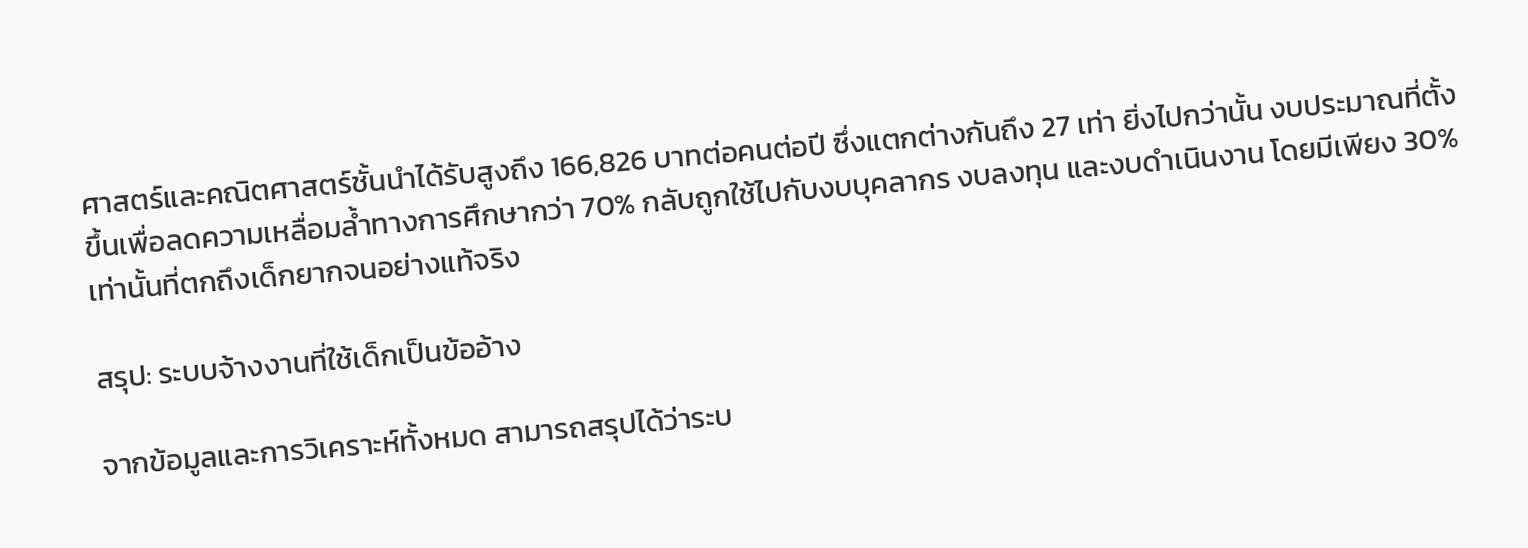ศาสตร์และคณิตศาสตร์ชั้นนำได้รับสูงถึง 166,826 บาทต่อคนต่อปี ซึ่งแตกต่างกันถึง 27 เท่า ยิ่งไปกว่านั้น งบประมาณที่ตั้งขึ้นเพื่อลดความเหลื่อมล้ำทางการศึกษากว่า 70% กลับถูกใช้ไปกับงบบุคลากร งบลงทุน และงบดำเนินงาน โดยมีเพียง 30% เท่านั้นที่ตกถึงเด็กยากจนอย่างแท้จริง

สรุป: ระบบจ้างงานที่ใช้เด็กเป็นข้ออ้าง

จากข้อมูลและการวิเคราะห์ทั้งหมด สามารถสรุปได้ว่าระบ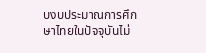บงบประมาณการศึกษาไทยในปัจจุบันไม่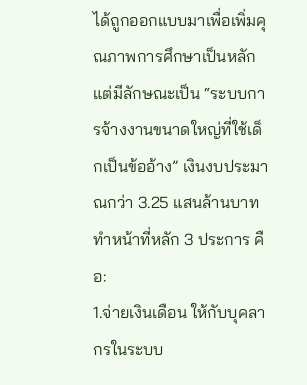ได้ถูกออกแบบมาเพื่อเพิ่มคุณภาพการศึกษาเป็นหลัก แต่มีลักษณะเป็น “ระบบการจ้างงานขนาดใหญ่ที่ใช้เด็กเป็นข้ออ้าง” เงินงบประมาณกว่า 3.25 แสนล้านบาท ทำหน้าที่หลัก 3 ประการ คือ:
1.จ่ายเงินเดือน ให้กับบุคลากรในระบบ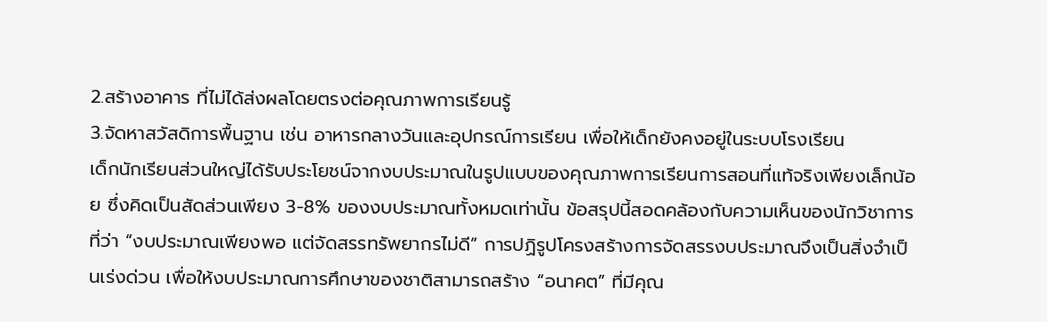2.สร้างอาคาร ที่ไม่ได้ส่งผลโดยตรงต่อคุณภาพการเรียนรู้
3.จัดหาสวัสดิการพื้นฐาน เช่น อาหารกลางวันและอุปกรณ์การเรียน เพื่อให้เด็กยังคงอยู่ในระบบโรงเรียน
เด็กนักเรียนส่วนใหญ่ได้รับประโยชน์จากงบประมาณในรูปแบบของคุณภาพการเรียนการสอนที่แท้จริงเพียงเล็กน้อย ซึ่งคิดเป็นสัดส่วนเพียง 3-8% ของงบประมาณทั้งหมดเท่านั้น ข้อสรุปนี้สอดคล้องกับความเห็นของนักวิชาการที่ว่า “งบประมาณเพียงพอ แต่จัดสรรทรัพยากรไม่ดี” การปฏิรูปโครงสร้างการจัดสรรงบประมาณจึงเป็นสิ่งจำเป็นเร่งด่วน เพื่อให้งบประมาณการศึกษาของชาติสามารถสร้าง “อนาคต” ที่มีคุณ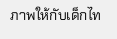ภาพให้กับเด็กไท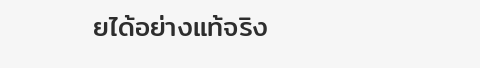ยได้อย่างแท้จริง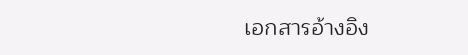เอกสารอ้างอิง